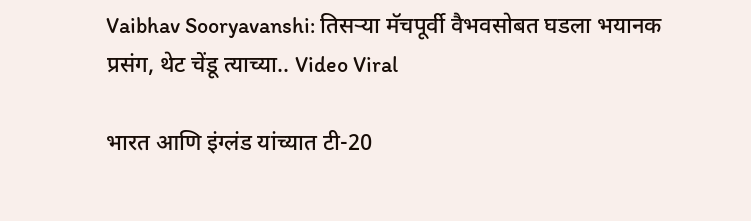Vaibhav Sooryavanshi: तिसऱ्या मॅचपूर्वी वैभवसोबत घडला भयानक प्रसंग, थेट चेंडू त्याच्या.. Video Viral

भारत आणि इंग्लंड यांच्यात टी-20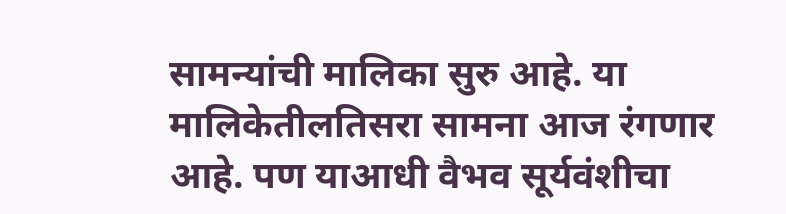सामन्यांची मालिका सुरु आहे. या मालिकेतीलतिसरा सामना आज रंगणार आहे. पण याआधी वैभव सूर्यवंशीचा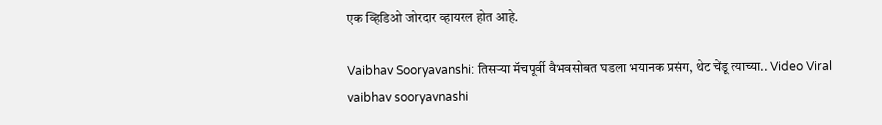एक व्हिडिओ जोरदार व्हायरल होत आहे.

Vaibhav Sooryavanshi: तिसऱ्या मॅचपूर्वी वैभवसोबत घडला भयानक प्रसंग, थेट चेंडू त्याच्या.. Video Viral
vaibhav sooryavnashi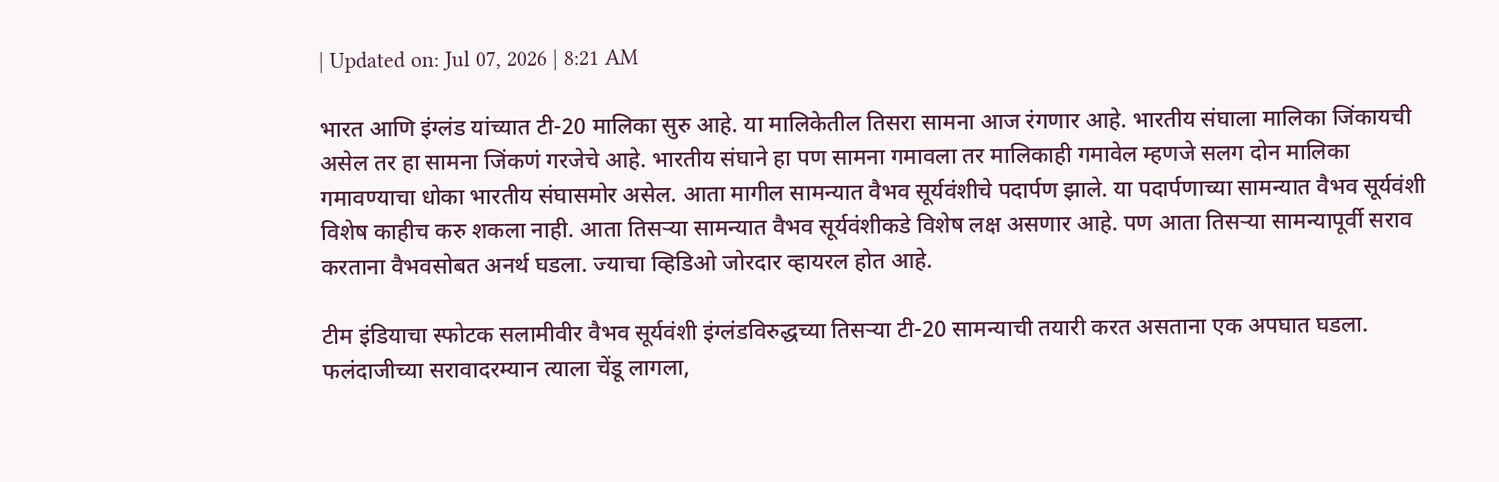| Updated on: Jul 07, 2026 | 8:21 AM

भारत आणि इंग्लंड यांच्यात टी-20 मालिका सुरु आहे. या मालिकेतील तिसरा सामना आज रंगणार आहे. भारतीय संघाला मालिका जिंकायची असेल तर हा सामना जिंकणं गरजेचे आहे. भारतीय संघाने हा पण सामना गमावला तर मालिकाही गमावेल म्हणजे सलग दोन मालिका गमावण्याचा धोका भारतीय संघासमोर असेल. आता मागील सामन्यात वैभव सूर्यवंशीचे पदार्पण झाले. या पदार्पणाच्या सामन्यात वैभव सूर्यवंशी विशेष काहीच करु शकला नाही. आता तिसऱ्या सामन्यात वैभव सूर्यवंशीकडे विशेष लक्ष असणार आहे. पण आता तिसऱ्या सामन्यापूर्वी सराव करताना वैभवसोबत अनर्थ घडला. ज्याचा व्हिडिओ जोरदार व्हायरल होत आहे.

टीम इंडियाचा स्फोटक सलामीवीर वैभव सूर्यवंशी इंग्लंडविरुद्धच्या तिसऱ्या टी-20 सामन्याची तयारी करत असताना एक अपघात घडला. फलंदाजीच्या सरावादरम्यान त्याला चेंडू लागला,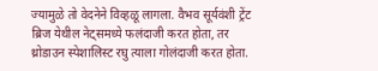ज्यामुळे तो वेदनेने विव्हळू लागला. वैभव सूर्यवंशी ट्रेंट ब्रिज येथील नेट्समध्ये फलंदाजी करत होता, तर थ्रोडाउन स्पेशालिस्ट रघु त्याला गोलंदाजी करत होता.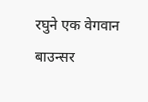रघुने एक वेगवान बाउन्सर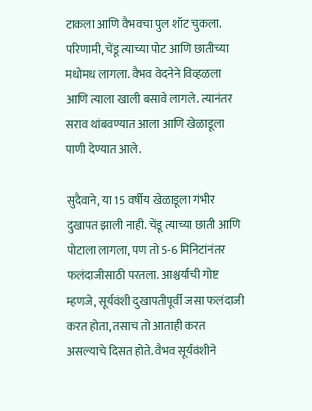टाकला आणि वैभवचा पुल शॉट चुकला. परिणामी, चेंडू त्याच्या पोट आणि छातीच्या मधोमध लागला. वैभव वेदनेने विव्हळला आणि त्याला खाली बसावे लागले. त्यानंतर सराव थांबवण्यात आला आणि खेळाडूला पाणी देण्यात आले.

सुदैवाने, या 15 वर्षीय खेळाडूला गंभीर दुखापत झाली नाही. चेंडू त्याच्या छाती आणि पोटाला लागला, पण तो 5-6 मिनिटांनंतर फलंदाजीसाठी परतला. आश्चर्याची गोष्ट म्हणजे, सूर्यवंशी दुखापतीपूर्वी जसा फलंदाजी करत होता, तसाच तो आताही करत असल्याचे दिसत होते. वैभव सूर्यवंशीने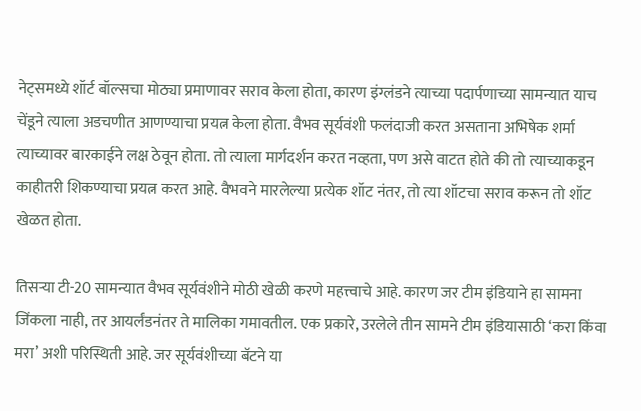नेट्समध्ये शॉर्ट बॉल्सचा मोठ्या प्रमाणावर सराव केला होता, कारण इंग्लंडने त्याच्या पदार्पणाच्या सामन्यात याच चेंडूने त्याला अडचणीत आणण्याचा प्रयत्न केला होता. वैभव सूर्यवंशी फलंदाजी करत असताना अभिषेक शर्मा त्याच्यावर बारकाईने लक्ष ठेवून होता. तो त्याला मार्गदर्शन करत नव्हता, पण असे वाटत होते की तो त्याच्याकडून काहीतरी शिकण्याचा प्रयत्न करत आहे. वैभवने मारलेल्या प्रत्येक शॉट नंतर, तो त्या शॉटचा सराव करून तो शॉट खेळत होता.

तिसऱ्या टी-20 सामन्यात वैभव सूर्यवंशीने मोठी खेळी करणे महत्त्वाचे आहे. कारण जर टीम इंडियाने हा सामना जिंकला नाही, तर आयर्लंडनंतर ते मालिका गमावतील. एक प्रकारे, उरलेले तीन सामने टीम इंडियासाठी ‘करा किंवा मरा’ अशी परिस्थिती आहे. जर सूर्यवंशीच्या बॅटने या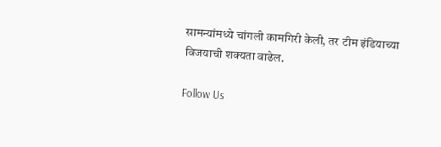सामन्यांमध्ये चांगली कामगिरी केली, तर टीम इंडियाच्या विजयाची शक्यता वाढेल.

Follow Us